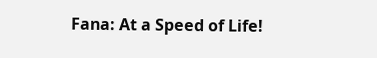Fana: At a Speed of Life!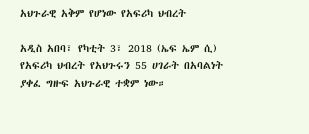አህጉራዊ አቅም የሆነው የአፍሪካ ህብረት

አዲስ አበባ፣ የካቲት 3፣ 2018 (ኤፍ ኤም ሲ) የአፍሪካ ህብረት የአህጉሩን 55 ሀገራት በአባልነት ያቀፈ ግዙፍ አህጉራዊ ተቋም ነው።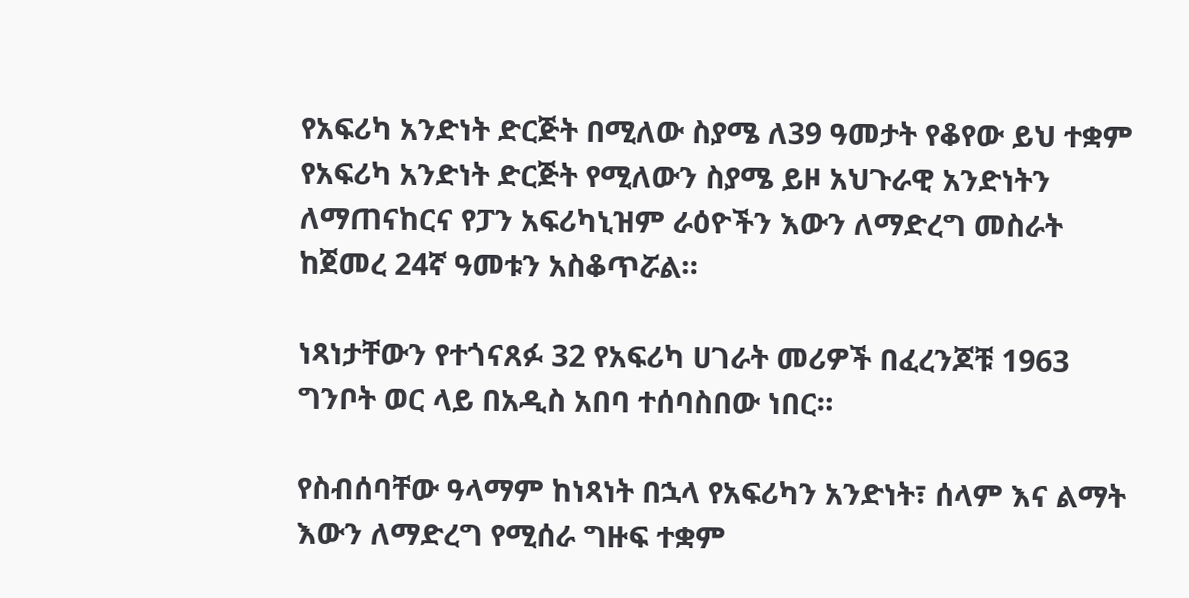የአፍሪካ አንድነት ድርጅት በሚለው ስያሜ ለ39 ዓመታት የቆየው ይህ ተቋም የአፍሪካ አንድነት ድርጅት የሚለውን ስያሜ ይዞ አህጉራዊ አንድነትን ለማጠናከርና የፓን አፍሪካኒዝም ራዕዮችን እውን ለማድረግ መስራት ከጀመረ 24ኛ ዓመቱን አስቆጥሯል።

ነጻነታቸውን የተጎናጸፉ 32 የአፍሪካ ሀገራት መሪዎች በፈረንጆቹ 1963 ግንቦት ወር ላይ በአዲስ አበባ ተሰባስበው ነበር።

የስብሰባቸው ዓላማም ከነጻነት በኋላ የአፍሪካን አንድነት፣ ሰላም እና ልማት እውን ለማድረግ የሚሰራ ግዙፍ ተቋም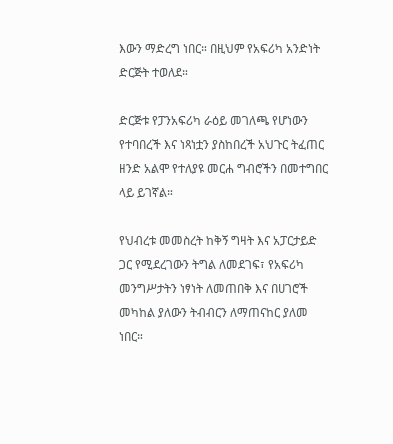እውን ማድረግ ነበር። በዚህም የአፍሪካ አንድነት ድርጅት ተወለደ።

ድርጅቱ የፓንአፍሪካ ራዕይ መገለጫ የሆነውን የተባበረች እና ነጻነቷን ያስከበረች አህጉር ትፈጠር ዘንድ አልሞ የተለያዩ መርሐ ግብሮችን በመተግበር ላይ ይገኛል።

የህብረቱ መመስረት ከቅኝ ግዛት እና አፓርታይድ ጋር የሚደረገውን ትግል ለመደገፍ፣ የአፍሪካ መንግሥታትን ነፃነት ለመጠበቅ እና በሀገሮች መካከል ያለውን ትብብርን ለማጠናከር ያለመ ነበር።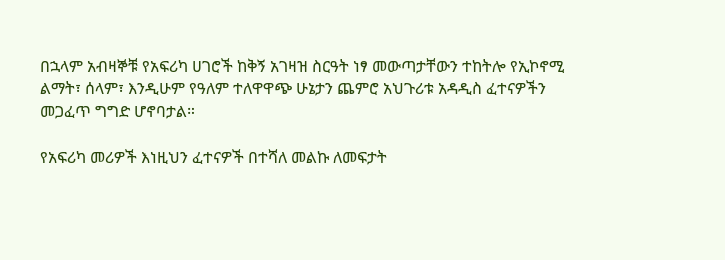በኋላም አብዛኞቹ የአፍሪካ ሀገሮች ከቅኝ አገዛዝ ስርዓት ነፃ መውጣታቸውን ተከትሎ የኢኮኖሚ ልማት፣ ሰላም፣ እንዲሁም የዓለም ተለዋዋጭ ሁኔታን ጨምሮ አህጉሪቱ አዳዲስ ፈተናዎችን መጋፈጥ ግግድ ሆኖባታል።

የአፍሪካ መሪዎች እነዚህን ፈተናዎች በተሻለ መልኩ ለመፍታት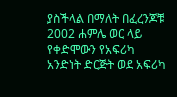ያስችላል በማለት በፈረንጆቹ 2002 ሐምሌ ወር ላይ የቀድሞውን የአፍሪካ አንድነት ድርጅት ወደ አፍሪካ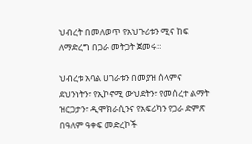ህብረት በመለወጥ የአህጉሪቱን ሚና ከፍ ለማድረግ በጋራ መትጋት ጀመሩ።

ህብረቱ አባል ሀገራቱን በመያዝ ሰላምና ደህንነትን፣ የኢኮኖሚ ውህደትን፣ የመሰረተ ልማት ዝርጋታን፣ ዲሞክራሲንና የአፍሪካን የጋራ ድምጽ በዓለም ዓቀፍ መድረኮች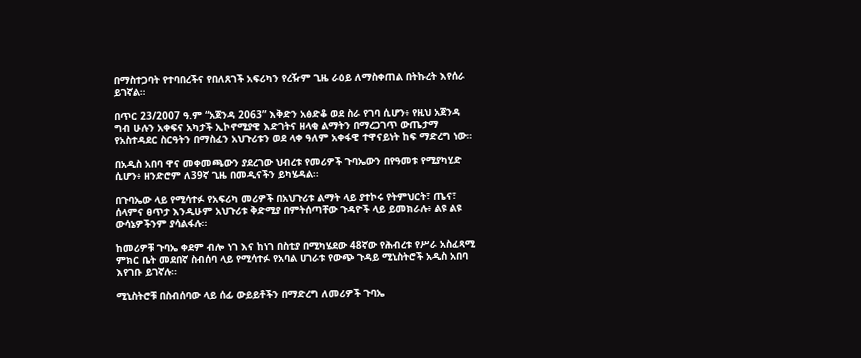በማስተጋባት የተባበረችና የበለጸገች አፍሪካን የረዥም ጊዜ ራዕይ ለማስቀጠል በትኩረት እየሰራ ይገኛል።

በጥር 23/2007 ዓ.ም “አጀንዳ 2063” እቅድን አፅድቆ ወደ ስራ የገባ ሲሆን፥ የዚህ አጀንዳ ግብ ሁሉን አቀፍና አካታች ኢኮኖሚያዊ እድገትና ዘላቂ ልማትን በማረጋገጥ ውጤታማ የአስተዳደር ስርዓትን በማስፈን አህጉሪቱን ወደ ላቀ ዓለም አቀፋዊ ተዋናይነት ከፍ ማድረግ ነው።

በአዲስ አበባ ዋና መቀመጫውን ያደረገው ህብረቱ የመሪዎች ጉባኤውን በየዓመቱ የሚያካሂድ ሲሆን፥ ዘንድሮም ለ39ኛ ጊዜ በመዲናችን ይካሄዳል፡፡

በጉባኤው ላይ የሚሳተፉ የአፍሪካ መሪዎች በአህጉሪቱ ልማት ላይ ያተኮሩ የትምህርት፣ ጤና፣ ሰላምና ፀጥታ እንዲሁም አህጉሪቱ ቅድሚያ በምትሰጣቸው ጉዳዮች ላይ ይመክራሉ፥ ልዩ ልዩ ውሳኔዎችንም ያሳልፋሉ፡፡

ከመሪዎቹ ጉባኤ ቀደም ብሎ ነገ እና ከነገ በስቲያ በሚካሄደው 48ኛው የሕብረቱ የሥራ አስፈጻሚ ምክር ቤት መደበኛ ስብሰባ ላይ የሚሳተፉ የአባል ሀገራቱ የውጭ ጉዳይ ሚኒስትሮች አዲስ አበባ እየገቡ ይገኛሉ፡፡

ሚኒስትሮቹ በስብሰባው ላይ ሰፊ ውይይቶችን በማድረግ ለመሪዎች ጉባኤ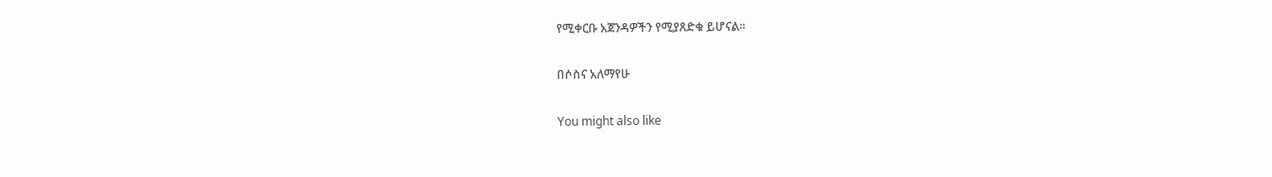የሚቀርቡ አጀንዳዎችን የሚያጸድቁ ይሆናል፡፡

በሶስና አለማየሁ

You might also like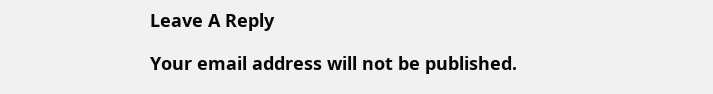Leave A Reply

Your email address will not be published.